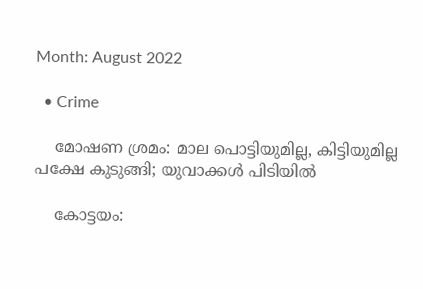Month: August 2022

  • Crime

    മോഷണ ശ്രമം: മാല പൊട്ടിയുമില്ല, കിട്ടിയുമില്ല പക്ഷേ കുടുങ്ങി; യുവാക്കള്‍ പിടിയില്‍

    കോട്ടയം: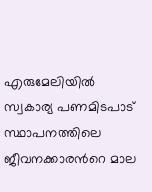എരുമേലിയിൽ സ്വകാര്യ പണമിടപാട് സ്ഥാപനത്തിലെ ജീവനക്കാരന്‍റെ മാല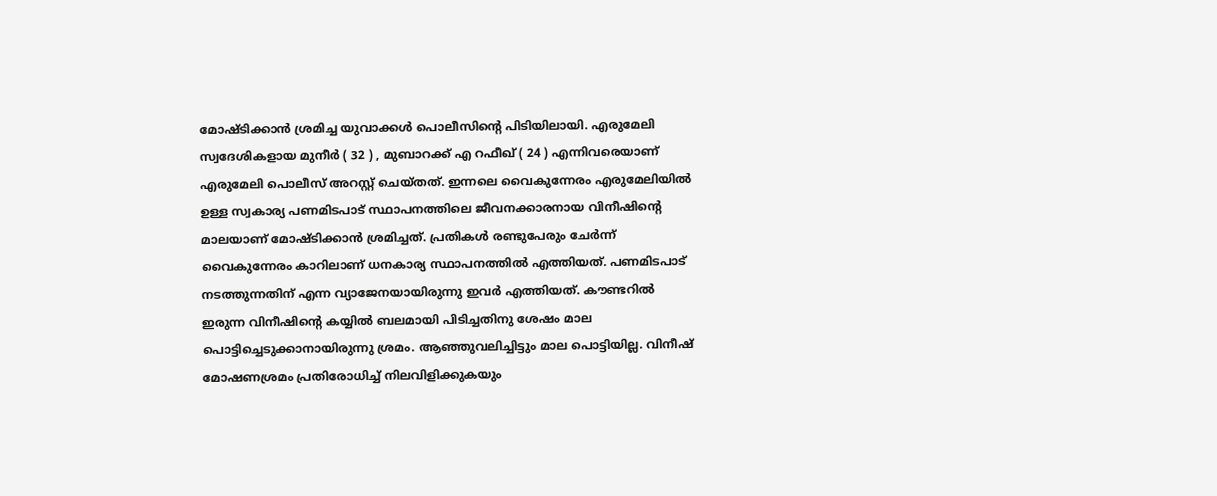മോഷ്ടിക്കാൻ ശ്രമിച്ച യുവാക്കൾ പൊലീസിന്‍റെ പിടിയിലായി. എരുമേലി സ്വദേശികളായ മുനീർ ( 32 ) , മുബാറക്ക് എ റഫീഖ് ( 24 ) എന്നിവരെയാണ് എരുമേലി പൊലീസ് അറസ്റ്റ് ചെയ്തത്. ഇന്നലെ വൈകുന്നേരം എരുമേലിയിൽ ഉള്ള സ്വകാര്യ പണമിടപാട് സ്ഥാപനത്തിലെ ജീവനക്കാരനായ വിനീഷിന്‍റെ മാലയാണ് മോഷ്ടിക്കാന്‍ ശ്രമിച്ചത്. പ്രതികൾ രണ്ടുപേരും ചേർന്ന് വൈകുന്നേരം കാറിലാണ് ധനകാര്യ സ്ഥാപനത്തിൽ എത്തിയത്. പണമിടപാട് നടത്തുന്നതിന് എന്ന വ്യാജേനയായിരുന്നു ഇവർ എത്തിയത്. കൗണ്ടറിൽ ഇരുന്ന വിനീഷിന്‍റെ കയ്യിൽ ബലമായി പിടിച്ചതിനു ശേഷം മാല പൊട്ടിച്ചെടുക്കാനായിരുന്നു ശ്രമം. ആഞ്ഞുവലിച്ചിട്ടും മാല പൊട്ടിയില്ല. വിനീഷ് മോഷണശ്രമം പ്രതിരോധിച്ച് നിലവിളിക്കുകയും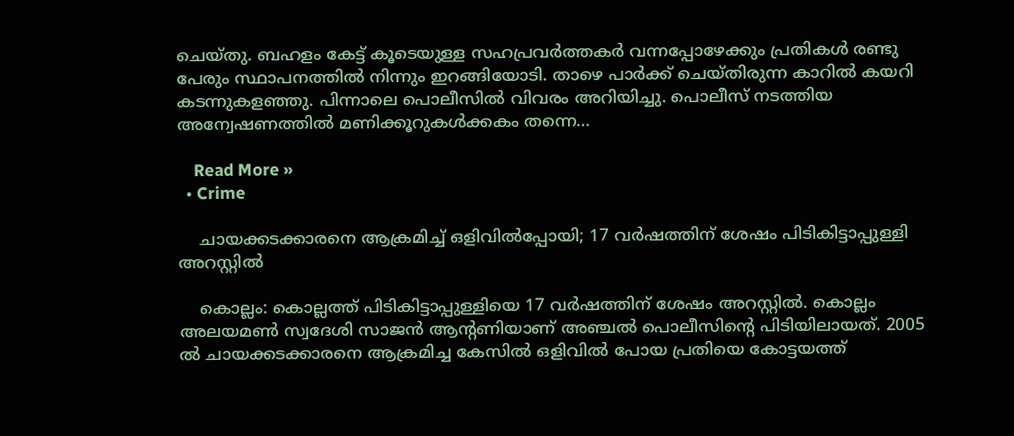ചെയ്തു. ബഹളം കേട്ട് കൂടെയുള്ള സഹപ്രവര്‍ത്തകര്‍ വന്നപ്പോഴേക്കും പ്രതികള്‍ രണ്ടു പേരും സ്ഥാപനത്തില്‍ നിന്നും ഇറങ്ങിയോടി. താഴെ പാർക്ക് ചെയ്തിരുന്ന കാറിൽ കയറി കടന്നുകളഞ്ഞു. പിന്നാലെ പൊലീസിൽ വിവരം അറിയിച്ചു. പൊലീസ് നടത്തിയ അന്വേഷണത്തിൽ മണിക്കൂറുകൾക്കകം തന്നെ…

    Read More »
  • Crime

    ചായക്കടക്കാരനെ ആക്രമിച്ച് ഒളിവില്‍പ്പോയി; 17 വര്‍ഷത്തിന് ശേഷം പിടികിട്ടാപ്പുള്ളി അറസ്റ്റില്‍

    കൊല്ലം: കൊല്ലത്ത് പിടികിട്ടാപ്പുള്ളിയെ 17 വര്‍ഷത്തിന് ശേഷം അറസ്റ്റില്‍. കൊല്ലം അലയമണ്‍‍ സ്വദേശി സാജന്‍ ആന്റണിയാണ് അഞ്ചല്‍ പൊലീസിന്‍റെ പിടിയിലായത്. 2005 ൽ ചായക്കടക്കാരനെ ആക്രമിച്ച കേസിൽ ഒളിവിൽ പോയ പ്രതിയെ കോട്ടയത്ത്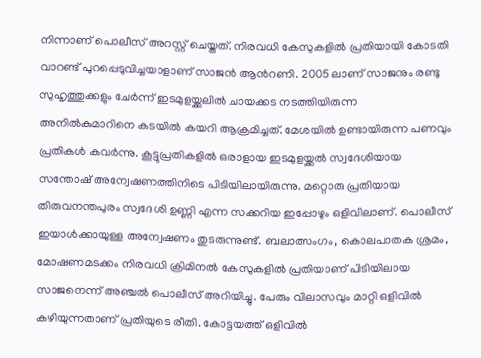നിന്നാണ് പൊലീസ് അറസ്റ്റ് ചെയ്തത്. നിരവധി കേസുകളില്‍ പ്രതിയായി കോടതി വാറണ്ട് പുറപ്പെടുവിച്ചയാളാണ് സാജന്‍ ആന്‍റണി. 2005 ലാണ് സാജനും രണ്ടു സുഹൃത്തുക്കളും ചേർന്ന് ഇടമുളയ്ക്കലിൽ ചായക്കട നടത്തിയിരുന്ന അനില്‍കുമാറിനെ കടയിൽ കയറി ആക്രമിച്ചത്. മേശയില്‍ ഉണ്ടായിരുന്ന പണവും പ്രതികൾ കവർന്നു. കൂട്ടുപ്രതികളിൽ ഒരാളായ ഇടമുളയ്ക്കൽ സ്വദേശിയായ സന്തോഷ് അന്വേഷണത്തിനിടെ പിടിയിലായിരുന്നു. മറ്റൊരു പ്രതിയായ തിരുവനന്തപുരം സ്വദേശി ഉണ്ണി എന്ന സക്കറിയ ഇപ്പോഴും ഒളിവിലാണ്. പൊലീസ് ഇയാള്‍ക്കായുള്ള അന്വേഷണം തുടരുന്നുണ്ട്. ബലാത്സംഗം, കൊലപാതക ശ്രമം, മോഷണമടക്കം നിരവധി ക്രിമിനൽ കേസുകളിൽ പ്രതിയാണ് പിടിയിലായ സാജനെന്ന് അഞ്ചല്‍ പൊലീസ് അറിയിച്ചു. പേരും വിലാസവും മാറ്റി ഒളിവിൽ കഴിയുന്നതാണ് പ്രതിയുടെ രീതി. കോട്ടയത്ത് ഒളിവിൽ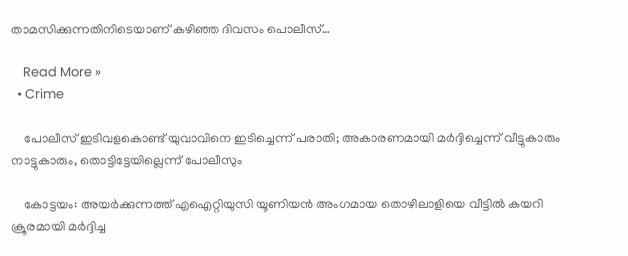താമസിക്കുന്നതിനിടെയാണ് കഴിഞ്ഞ ദിവസം പൊലീസ്…

    Read More »
  • Crime

    പോലീസ് ഇടിവളകൊണ്ട് യുവാവിനെ ഇടിച്ചെന്ന് പരാതി; അകാരണമായി മര്‍ദ്ദിച്ചെന്ന് വീട്ടുകാരും നാട്ടുകാരും, തൊട്ടിട്ടേയില്ലെന്ന് പോലീസും

    കോട്ടയം: അയര്‍ക്കുന്നത്ത് എഐറ്റിയുസി യൂണിയന്‍ അംഗമായ തൊഴിലാളിയെ വീട്ടില്‍ കയറി ക്രൂരമായി മര്‍ദ്ദിച്ച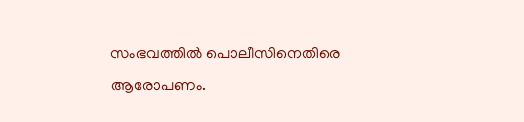സംഭവത്തില്‍ പൊലീസിനെതിരെ ആരോപണം.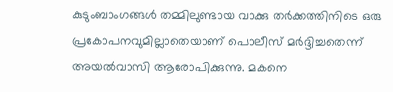കുടുംബാംഗങ്ങള്‍ തമ്മിലുണ്ടായ വാക്കു തര്‍ക്കത്തിനിടെ ഒരു പ്രകോപനവുമില്ലാതെയാണ് പൊലീസ് മര്‍ദ്ദിച്ചതെന്ന് അയല്‍വാസി ആരോപിക്കുന്നു. മകനെ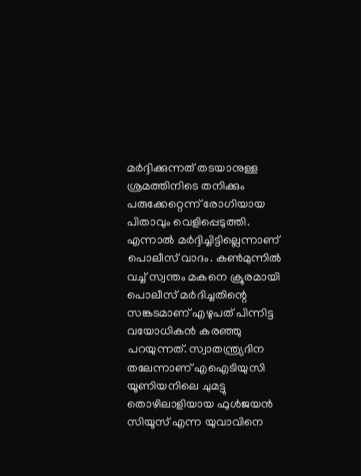മര്‍ദ്ദിക്കുന്നത് തടയാനുള്ള ശ്രമത്തിനിടെ തനിക്കും പരുക്കേറ്റെന്ന് രോഗിയായ പിതാവും വെളിപ്പെടുത്തി. എന്നാല്‍ മര്‍ദ്ദിച്ചിട്ടില്ലെന്നാണ് പൊലീസ് വാദം. കണ്‍മുന്നില്‍ വച്ച് സ്വന്തം മകനെ ക്രൂരമായി പൊലീസ് മര്‍ദിച്ചതിന്റെ സങ്കടമാണ് എഴുപത് പിന്നിട്ട വയോധികന്‍ കരഞ്ഞു പറയുന്നത്. സ്വാതന്ത്ര്യദിന തലേന്നാണ് എഐടിയുസി യൂണിയനിലെ ചുമട്ടു തൊഴിലാളിയായ ഫുള്‍ജയന്‍ സിയൂസ് എന്ന യുവാവിനെ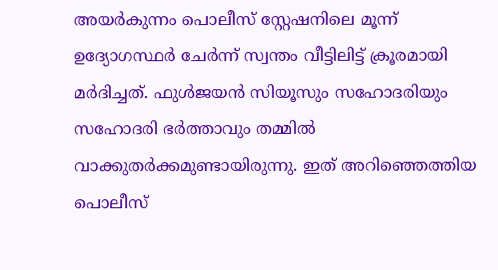അയര്‍കുന്നം പൊലീസ് സ്റ്റേഷനിലെ മൂന്ന് ഉദ്യോഗസ്ഥര്‍ ചേര്‍ന്ന് സ്വന്തം വീട്ടിലിട്ട് ക്രൂരമായി മര്‍ദിച്ചത്. ഫുള്‍ജയന്‍ സിയൂസും സഹോദരിയും സഹോദരി ഭര്‍ത്താവും തമ്മില്‍ വാക്കുതര്‍ക്കമുണ്ടായിരുന്നു. ഇത് അറിഞ്ഞെത്തിയ പൊലീസ്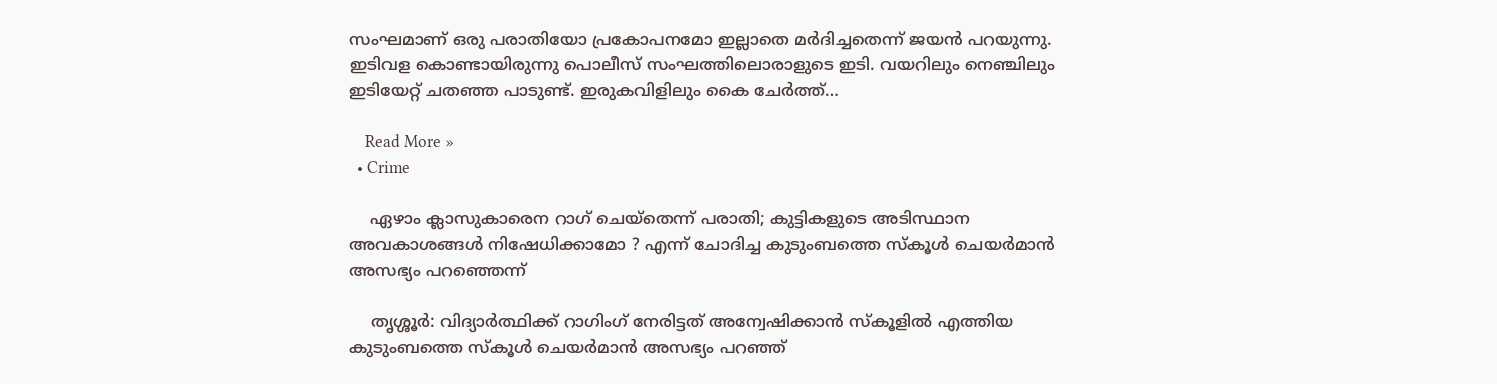സംഘമാണ് ഒരു പരാതിയോ പ്രകോപനമോ ഇല്ലാതെ മര്‍ദിച്ചതെന്ന് ജയന്‍ പറയുന്നു. ഇടിവള കൊണ്ടായിരുന്നു പൊലീസ് സംഘത്തിലൊരാളുടെ ഇടി. വയറിലും നെഞ്ചിലും ഇടിയേറ്റ് ചതഞ്ഞ പാടുണ്ട്. ഇരുകവിളിലും കൈ ചേര്‍ത്ത്…

    Read More »
  • Crime

    ഏഴാം ക്ലാസുകാരെന റാഗ് ചെയ്‌തെന്ന് പരാതി; കുട്ടികളുടെ അടിസ്ഥാന അവകാശങ്ങള്‍ നിഷേധിക്കാമോ ? എന്ന് ചോദിച്ച കുടുംബത്തെ സ്‌കൂള്‍ ചെയര്‍മാന്‍ അസഭ്യം പറഞ്ഞെന്ന്

    തൃശ്ശൂര്‍: വിദ്യാര്‍ത്ഥിക്ക് റാഗിംഗ് നേരിട്ടത് അന്വേഷിക്കാന്‍ സ്‌കൂളില്‍ എത്തിയ കുടുംബത്തെ സ്‌കൂള്‍ ചെയര്‍മാന്‍ അസഭ്യം പറഞ്ഞ്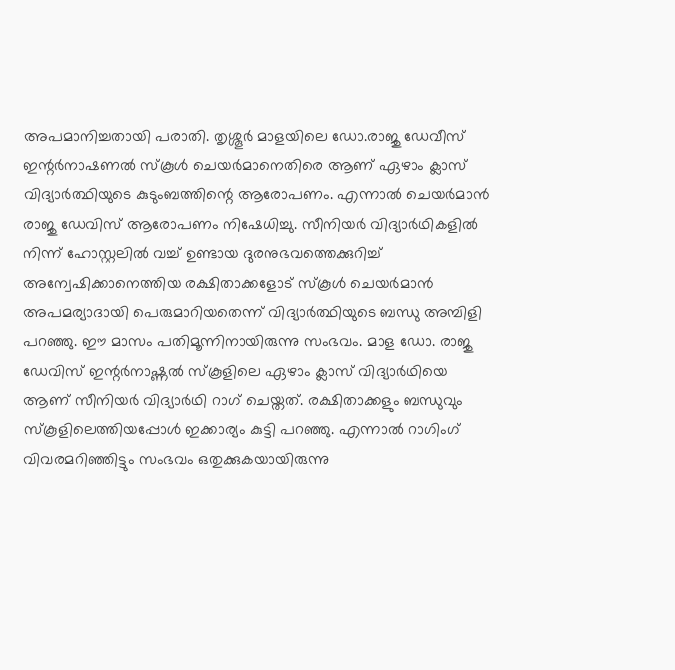അപമാനിച്ചതായി പരാതി. തൃശ്ശൂര്‍ മാളയിലെ ഡോ.രാജു ഡേവീസ് ഇന്റര്‍നാഷണല്‍ സ്‌കൂള്‍ ചെയര്‍മാനെതിരെ ആണ് ഏഴാം ക്ലാസ് വിദ്യാര്‍ത്ഥിയുടെ കുടുംബത്തിന്റെ ആരോപണം. എന്നാല്‍ ചെയര്‍മാന്‍ രാജു ഡേവിസ് ആരോപണം നിഷേധിച്ചു. സീനിയര്‍ വിദ്യാര്‍ഥികളില്‍ നിന്ന് ഹോസ്റ്റലില്‍ വച്ച് ഉണ്ടായ ദുരനുഭവത്തെക്കുറിച്ച് അന്വേഷിക്കാനെത്തിയ രക്ഷിതാക്കളോട് സ്‌കൂള്‍ ചെയര്‍മാന്‍ അപമര്യാദായി പെരുമാറിയതെന്ന് വിദ്യാര്‍ത്ഥിയുടെ ബന്ധു അമ്പിളി പറഞ്ഞു. ഈ മാസം പതിമൂന്നിനായിരുന്നു സംഭവം. മാള ഡോ. രാജു ഡേവിസ് ഇന്റര്‍നാഷ്ണല്‍ സ്‌കൂളിലെ ഏഴാം ക്ലാസ് വിദ്യാര്‍ഥിയെ ആണ് സീനിയര്‍ വിദ്യാര്‍ഥി റാഗ് ചെയ്തത്. രക്ഷിതാക്കളും ബന്ധുവും സ്‌കൂളിലെത്തിയപ്പോള്‍ ഇക്കാര്യം കുട്ടി പറഞ്ഞു. എന്നാല്‍ റാഗിംഗ് വിവരമറിഞ്ഞിട്ടും സംഭവം ഒതുക്കുകയായിരുന്നു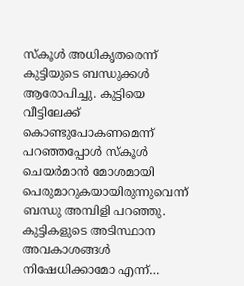സ്‌കൂള്‍ അധികൃതരെന്ന് കുട്ടിയുടെ ബന്ധുക്കള്‍ ആരോപിച്ചു. കുട്ടിയെ വീട്ടിലേക്ക് കൊണ്ടുപോകണമെന്ന് പറഞ്ഞപ്പോള്‍ സ്‌കൂള്‍ ചെയര്‍മാന്‍ മോശമായി പെരുമാറുകയായിരുന്നുവെന്ന് ബന്ധു അമ്പിളി പറഞ്ഞു. കുട്ടികളുടെ അടിസ്ഥാന അവകാശങ്ങള്‍ നിഷേധിക്കാമോ എന്ന്…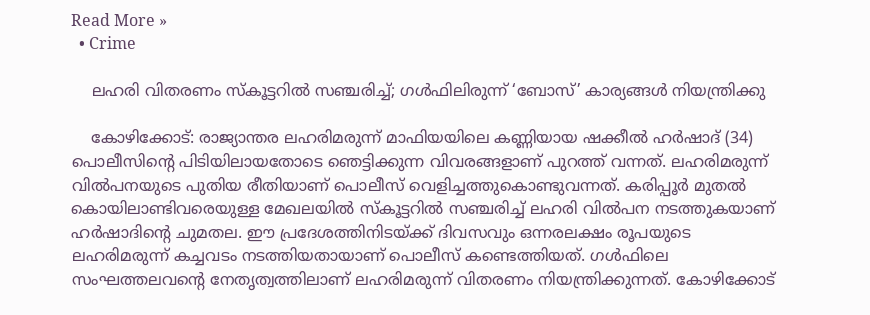Read More »
  • Crime

    ലഹരി വിതരണം സ്‌കൂട്ടറില്‍ സഞ്ചരിച്ച്; ഗള്‍ഫിലിരുന്ന് ‘ബോസ്’ കാര്യങ്ങള്‍ നിയന്ത്രിക്കു

    കോഴിക്കോട്: രാജ്യാന്തര ലഹരിമരുന്ന് മാഫിയയിലെ കണ്ണിയായ ഷക്കീല്‍ ഹര്‍ഷാദ് (34) പൊലീസിന്റെ പിടിയിലായതോടെ ഞെട്ടിക്കുന്ന വിവരങ്ങളാണ് പുറത്ത് വന്നത്. ലഹരിമരുന്ന് വില്‍പനയുടെ പുതിയ രീതിയാണ് പൊലീസ് വെളിച്ചത്തുകൊണ്ടുവന്നത്. കരിപ്പൂര്‍ മുതല്‍ കൊയിലാണ്ടിവരെയുള്ള മേഖലയില്‍ സ്‌കൂട്ടറില്‍ സഞ്ചരിച്ച് ലഹരി വില്‍പന നടത്തുകയാണ് ഹര്‍ഷാദിന്റെ ചുമതല. ഈ പ്രദേശത്തിനിടയ്ക്ക് ദിവസവും ഒന്നരലക്ഷം രൂപയുടെ ലഹരിമരുന്ന് കച്ചവടം നടത്തിയതായാണ് പൊലീസ് കണ്ടെത്തിയത്. ഗള്‍ഫിലെ സംഘത്തലവന്റെ നേതൃത്വത്തിലാണ് ലഹരിമരുന്ന് വിതരണം നിയന്ത്രിക്കുന്നത്. കോഴിക്കോട്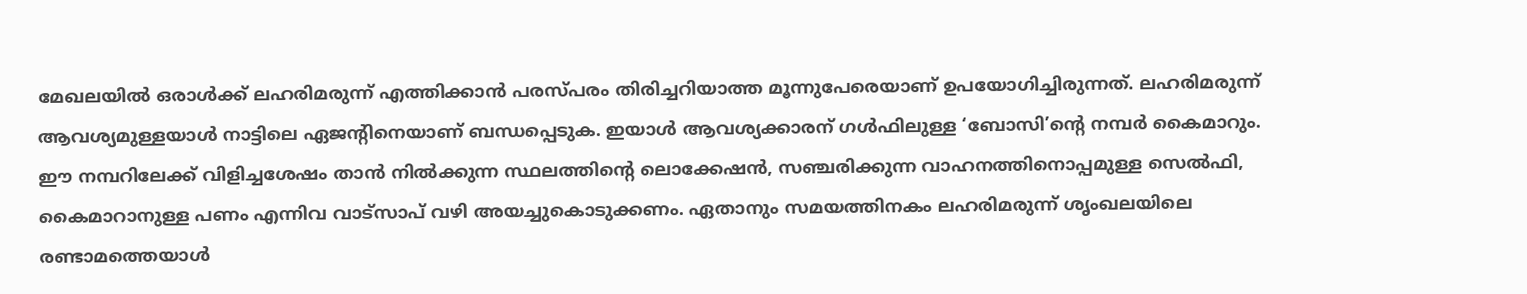മേഖലയില്‍ ഒരാള്‍ക്ക് ലഹരിമരുന്ന് എത്തിക്കാന്‍ പരസ്പരം തിരിച്ചറിയാത്ത മൂന്നുപേരെയാണ് ഉപയോഗിച്ചിരുന്നത്. ലഹരിമരുന്ന് ആവശ്യമുള്ളയാള്‍ നാട്ടിലെ ഏജന്റിനെയാണ് ബന്ധപ്പെടുക. ഇയാള്‍ ആവശ്യക്കാരന് ഗള്‍ഫിലുള്ള ‘ബോസി’ന്റെ നമ്പര്‍ കൈമാറും. ഈ നമ്പറിലേക്ക് വിളിച്ചശേഷം താന്‍ നില്‍ക്കുന്ന സ്ഥലത്തിന്റെ ലൊക്കേഷന്‍, സഞ്ചരിക്കുന്ന വാഹനത്തിനൊപ്പമുള്ള സെല്‍ഫി, കൈമാറാനുള്ള പണം എന്നിവ വാട്‌സാപ് വഴി അയച്ചുകൊടുക്കണം. ഏതാനും സമയത്തിനകം ലഹരിമരുന്ന് ശൃംഖലയിലെ രണ്ടാമത്തെയാള്‍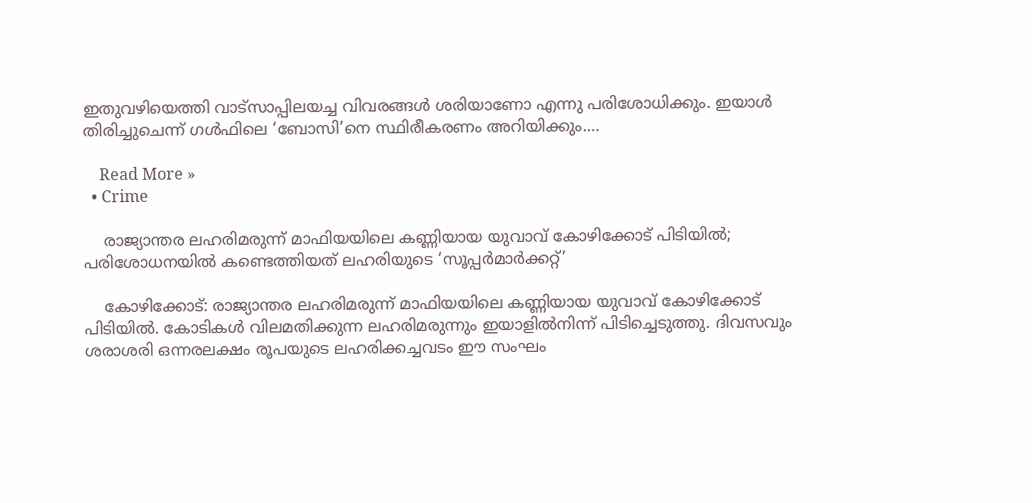ഇതുവഴിയെത്തി വാട്‌സാപ്പിലയച്ച വിവരങ്ങള്‍ ശരിയാണോ എന്നു പരിശോധിക്കും. ഇയാള്‍ തിരിച്ചുചെന്ന് ഗള്‍ഫിലെ ‘ബോസി’നെ സ്ഥിരീകരണം അറിയിക്കും.…

    Read More »
  • Crime

    രാജ്യാന്തര ലഹരിമരുന്ന് മാഫിയയിലെ കണ്ണിയായ യുവാവ് കോഴിക്കോട് പിടിയില്‍; പരിശോധനയില്‍ കണ്ടെത്തിയത് ലഹരിയുടെ ‘സൂപ്പര്‍മാര്‍ക്കറ്റ്’

    കോഴിക്കോട്: രാജ്യാന്തര ലഹരിമരുന്ന് മാഫിയയിലെ കണ്ണിയായ യുവാവ് കോഴിക്കോട് പിടിയില്‍. കോടികള്‍ വിലമതിക്കുന്ന ലഹരിമരുന്നും ഇയാളില്‍നിന്ന് പിടിച്ചെടുത്തു. ദിവസവും ശരാശരി ഒന്നരലക്ഷം രൂപയുടെ ലഹരിക്കച്ചവടം ഈ സംഘം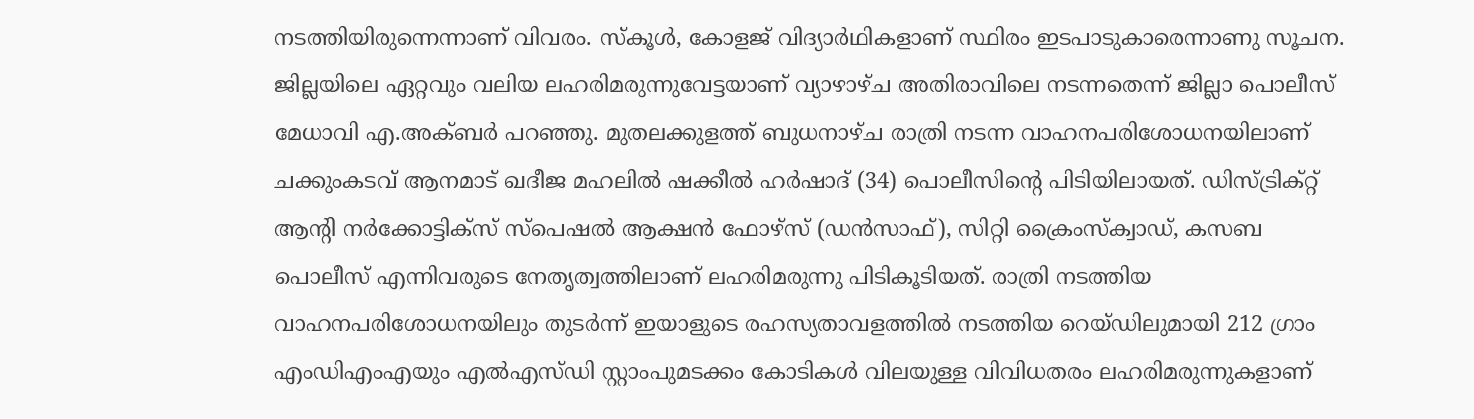നടത്തിയിരുന്നെന്നാണ് വിവരം. സ്‌കൂള്‍, കോളജ് വിദ്യാര്‍ഥികളാണ് സ്ഥിരം ഇടപാടുകാരെന്നാണു സൂചന. ജില്ലയിലെ ഏറ്റവും വലിയ ലഹരിമരുന്നുവേട്ടയാണ് വ്യാഴാഴ്ച അതിരാവിലെ നടന്നതെന്ന് ജില്ലാ പൊലീസ് മേധാവി എ.അക്ബര്‍ പറഞ്ഞു. മുതലക്കുളത്ത് ബുധനാഴ്ച രാത്രി നടന്ന വാഹനപരിശോധനയിലാണ് ചക്കുംകടവ് ആനമാട് ഖദീജ മഹലില്‍ ഷക്കീല്‍ ഹര്‍ഷാദ് (34) പൊലീസിന്റെ പിടിയിലായത്. ഡിസ്ട്രിക്റ്റ് ആന്റി നര്‍ക്കോട്ടിക്‌സ് സ്‌പെഷല്‍ ആക്ഷന്‍ ഫോഴ്‌സ് (ഡന്‍സാഫ്), സിറ്റി ക്രൈംസ്‌ക്വാഡ്, കസബ പൊലീസ് എന്നിവരുടെ നേതൃത്വത്തിലാണ് ലഹരിമരുന്നു പിടികൂടിയത്. രാത്രി നടത്തിയ വാഹനപരിശോധനയിലും തുടര്‍ന്ന് ഇയാളുടെ രഹസ്യതാവളത്തില്‍ നടത്തിയ റെയ്ഡിലുമായി 212 ഗ്രാം എംഡിഎംഎയും എല്‍എസ്ഡി സ്റ്റാംപുമടക്കം കോടികള്‍ വിലയുള്ള വിവിധതരം ലഹരിമരുന്നുകളാണ്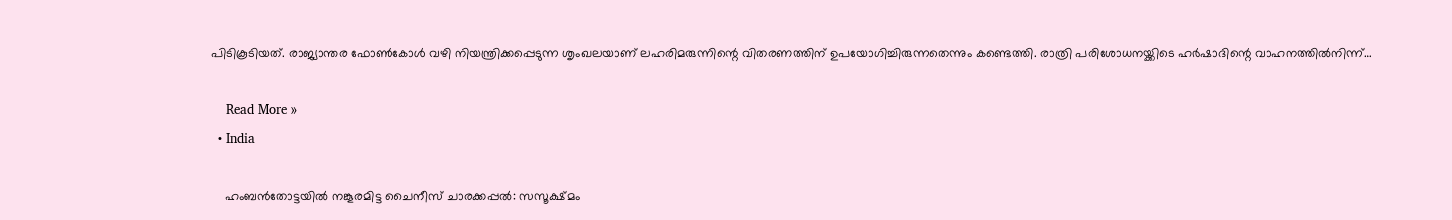പിടികൂടിയത്. രാജ്യാന്തര ഫോണ്‍കോള്‍ വഴി നിയന്ത്രിക്കപ്പെടുന്ന ശൃംഖലയാണ് ലഹരിമരുന്നിന്റെ വിതരണത്തിന് ഉപയോഗിച്ചിരുന്നതെന്നും കണ്ടെത്തി. രാത്രി പരിശോധനയ്ക്കിടെ ഹര്‍ഷാദിന്റെ വാഹനത്തില്‍നിന്ന്…

    Read More »
  • India

    ഹംബന്‍തോട്ടയില്‍ നങ്കൂരമിട്ട ചൈനീസ് ചാരക്കപ്പല്‍: സസൂക്ഷ്മം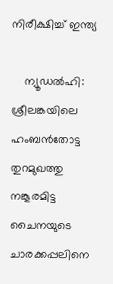നിരീക്ഷിച്ച് ഇന്ത്യ

    ന്യൂഡല്‍ഹി: ശ്രീലങ്കയിലെ ഹംബന്‍തോട്ട തുറമുഖത്തു നങ്കൂരമിട്ട ചൈനയുടെ ചാരക്കപ്പലിനെ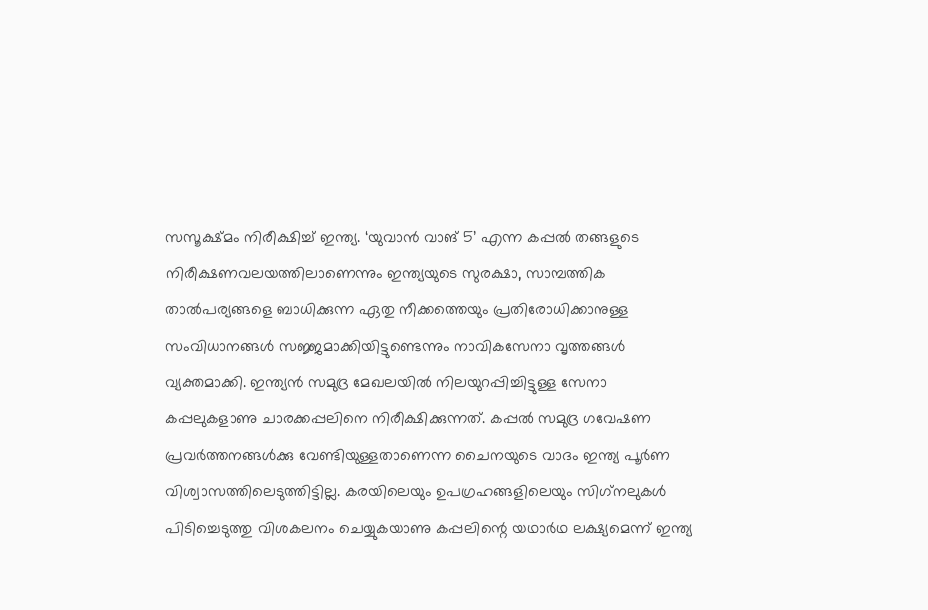സസൂക്ഷ്മം നിരീക്ഷിച്ച് ഇന്ത്യ. ‘യുവാന്‍ വാങ് 5’ എന്ന കപ്പല്‍ തങ്ങളുടെ നിരീക്ഷണവലയത്തിലാണെന്നും ഇന്ത്യയുടെ സുരക്ഷാ, സാമ്പത്തിക താല്‍പര്യങ്ങളെ ബാധിക്കുന്ന ഏതു നീക്കത്തെയും പ്രതിരോധിക്കാനുള്ള സംവിധാനങ്ങള്‍ സജ്ജമാക്കിയിട്ടുണ്ടെന്നും നാവികസേനാ വൃത്തങ്ങള്‍ വ്യക്തമാക്കി. ഇന്ത്യന്‍ സമുദ്ര മേഖലയില്‍ നിലയുറപ്പിച്ചിട്ടുള്ള സേനാ കപ്പലുകളാണു ചാരക്കപ്പലിനെ നിരീക്ഷിക്കുന്നത്. കപ്പല്‍ സമുദ്ര ഗവേഷണ പ്രവര്‍ത്തനങ്ങള്‍ക്കു വേണ്ടിയുള്ളതാണെന്ന ചൈനയുടെ വാദം ഇന്ത്യ പൂര്‍ണ വിശ്വാസത്തിലെടുത്തിട്ടില്ല. കരയിലെയും ഉപഗ്രഹങ്ങളിലെയും സിഗ്‌നലുകള്‍ പിടിച്ചെടുത്തു വിശകലനം ചെയ്യുകയാണു കപ്പലിന്റെ യഥാര്‍ഥ ലക്ഷ്യമെന്ന് ഇന്ത്യ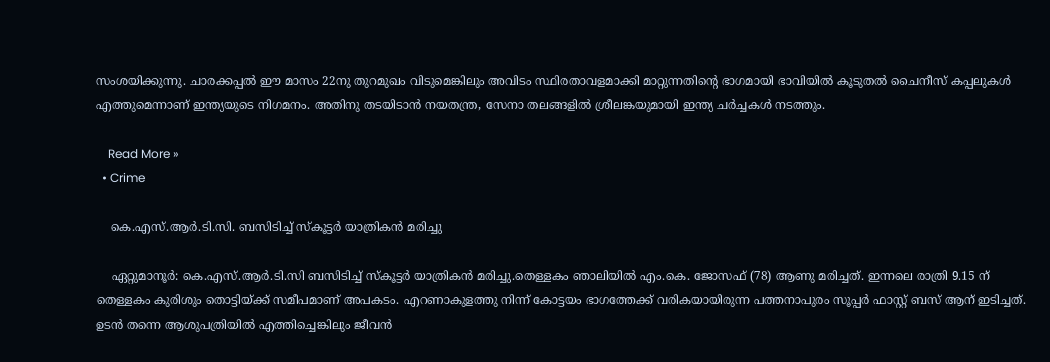സംശയിക്കുന്നു. ചാരക്കപ്പല്‍ ഈ മാസം 22നു തുറമുഖം വിടുമെങ്കിലും അവിടം സ്ഥിരതാവളമാക്കി മാറ്റുന്നതിന്റെ ഭാഗമായി ഭാവിയില്‍ കൂടുതല്‍ ചൈനീസ് കപ്പലുകള്‍ എത്തുമെന്നാണ് ഇന്ത്യയുടെ നിഗമനം. അതിനു തടയിടാന്‍ നയതന്ത്ര, സേനാ തലങ്ങളില്‍ ശ്രീലങ്കയുമായി ഇന്ത്യ ചര്‍ച്ചകള്‍ നടത്തും.

    Read More »
  • Crime

    കെ.എസ്.ആര്‍.ടി.സി. ബസിടിച്ച് സ്‌കൂട്ടര്‍ യാത്രികന്‍ മരിച്ചു

    ഏറ്റുമാനൂര്‍: കെ.എസ്.ആര്‍.ടി.സി ബസിടിച്ച് സ്‌കൂട്ടര്‍ യാത്രികന്‍ മരിച്ചു.തെള്ളകം ഞാലിയില്‍ എം.കെ. ജോസഫ് (78) ആണു മരിച്ചത്. ഇന്നലെ രാത്രി 9.15 ന് തെള്ളകം കുരിശും തൊട്ടിയ്ക്ക് സമീപമാണ് അപകടം. എറണാകുളത്തു നിന്ന് കോട്ടയം ഭാഗത്തേക്ക് വരികയായിരുന്ന പത്തനാപുരം സൂപ്പര്‍ ഫാസ്റ്റ് ബസ് ആന് ഇടിച്ചത്. ഉടന്‍ തന്നെ ആശുപത്രിയില്‍ എത്തിച്ചെങ്കിലും ജീവന്‍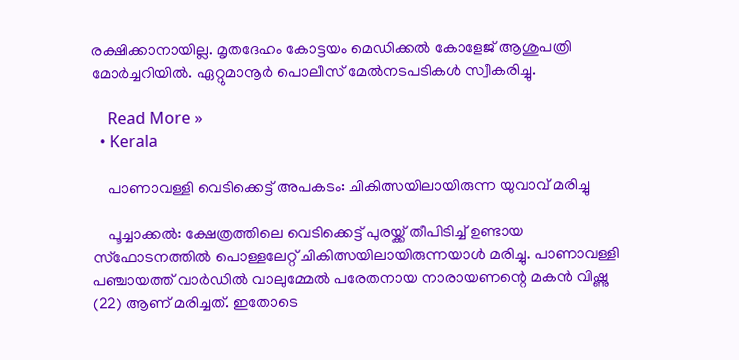രക്ഷിക്കാനായില്ല. മൃതദേഹം കോട്ടയം മെഡിക്കല്‍ കോളേജ് ആശുപത്രി മോര്‍ച്ചറിയില്‍. ഏറ്റുമാനൂര്‍ പൊലീസ് മേല്‍നടപടികള്‍ സ്വീകരിച്ചു.

    Read More »
  • Kerala

    പാണാവള്ളി വെടിക്കെട്ട് അപകടം: ചികിത്സയിലായിരുന്ന യുവാവ് മരിച്ചു

    പൂച്ചാക്കല്‍: ക്ഷേത്രത്തിലെ വെടിക്കെട്ട് പുരയ്ക്ക് തീപിടിച്ച് ഉണ്ടായ സ്‌ഫോടനത്തില്‍ പൊള്ളലേറ്റ് ചികിത്സയിലായിരുന്നയാള്‍ മരിച്ചു. പാണാവള്ളി പഞ്ചായത്ത് വാര്‍ഡില്‍ വാലുമ്മേല്‍ പരേതനായ നാരായണന്റെ മകന്‍ വിഷ്ണു (22) ആണ് മരിച്ചത്. ഇതോടെ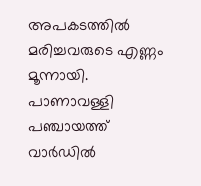അപകടത്തില്‍ മരിച്ചവരുടെ എണ്ണം മൂന്നായി. പാണാവള്ളി പഞ്ചായത്ത് വാര്‍ഡില്‍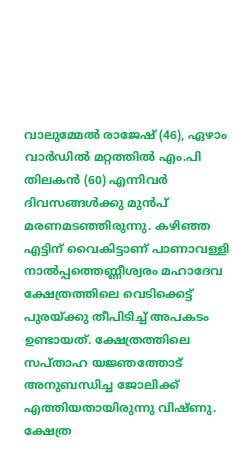വാലുമ്മേല്‍ രാജേഷ് (46), ഏഴാം വാര്‍ഡില്‍ മറ്റത്തില്‍ എം.പി തിലകന്‍ (60) എന്നിവര്‍ ദിവസങ്ങള്‍ക്കു മുന്‍പ് മരണമടഞ്ഞിരുന്നു. കഴിഞ്ഞ എട്ടിന് വൈകിട്ടാണ് പാണാവള്ളി നാല്‍പ്പത്തെണ്ണീശ്വരം മഹാദേവ ക്ഷേത്രത്തിലെ വെടിക്കെട്ട് പുരയ്ക്കു തീപിടിച്ച് അപകടം ഉണ്ടായത്. ക്ഷേത്രത്തിലെ സപ്താഹ യജ്ഞത്തോട് അനുബന്ധിച്ച ജോലിക്ക് എത്തിയതായിരുന്നു വിഷ്ണു. ക്ഷേത്ര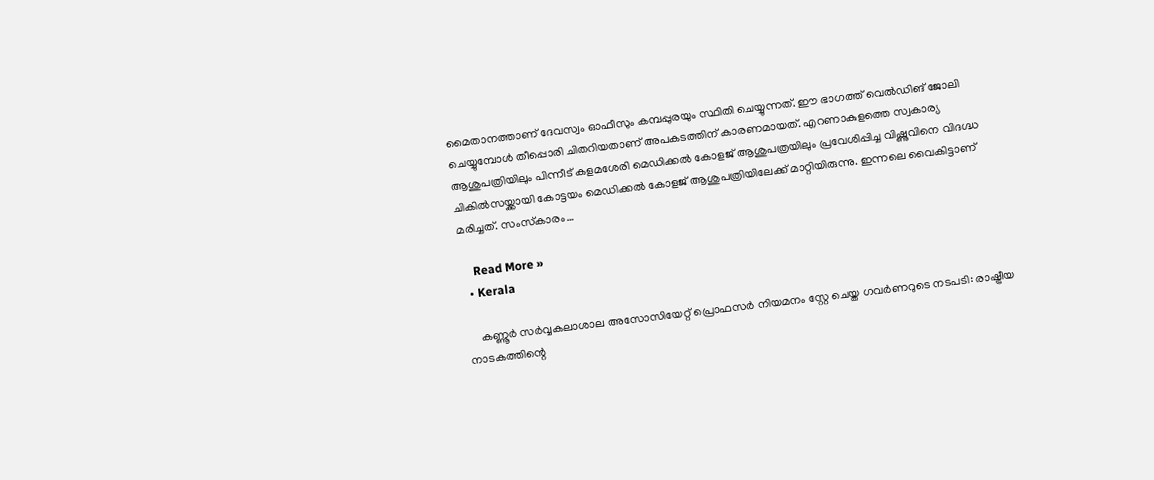മൈതാനത്താണ് ദേവസ്വം ഓഫീസും കമ്പപ്പുരയും സ്ഥിതി ചെയ്യുന്നത്. ഈ ഭാഗത്ത് വെല്‍ഡിങ് ജോലി ചെയ്യുമ്പോള്‍ തീപ്പൊരി ചിതറിയതാണ് അപകടത്തിന് കാരണമായത്. എറണാകുളത്തെ സ്വകാര്യ ആശുപത്രിയിലും പിന്നീട് കളമശേരി മെഡിക്കല്‍ കോളജ് ആശുപത്രയിലും പ്രവേശിപ്പിച്ച വിഷ്ണുവിനെ വിദഗ്ദ്ധ ചികില്‍സയ്ക്കായി കോട്ടയം മെഡിക്കല്‍ കോളജ് ആശുപത്രിയിലേക്ക് മാറ്റിയിരുന്നു. ഇന്നലെ വൈകിട്ടാണ് മരിച്ചത്. സംസ്‌കാരം…

    Read More »
  • Kerala

    കണ്ണൂര്‍ സര്‍വ്വകലാശാല അസോസിയേറ്റ് പ്രൊഫസര്‍ നിയമനം സ്റ്റേ ചെയ്ത ഗവര്‍ണറുടെ നടപടി: രാഷ്ട്രീയ നാടകത്തിന്റെ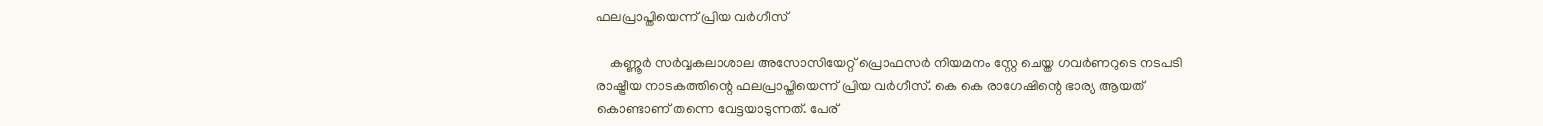ഫലപ്രാപ്തിയെന്ന് പ്രിയ വര്‍ഗീസ്

    കണ്ണൂര്‍ സര്‍വ്വകലാശാല അസോസിയേറ്റ് പ്രൊഫസര്‍ നിയമനം സ്റ്റേ ചെയ്ത ഗവര്‍ണറുടെ നടപടി രാഷ്ട്രീയ നാടകത്തിന്റെ ഫലപ്രാപ്തിയെന്ന് പ്രിയ വര്‍ഗീസ്. കെ കെ രാഗേഷിന്റെ ഭാര്യ ആയത് കൊണ്ടാണ് തന്നെ വേട്ടയാടുന്നത്. പേര്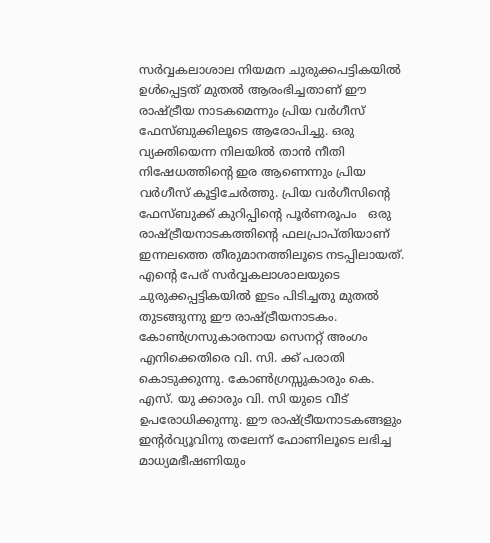സര്‍വ്വകലാശാല നിയമന ചുരുക്കപട്ടികയില്‍ ഉള്‍പ്പെട്ടത് മുതല്‍ ആരംഭിച്ചതാണ് ഈ രാഷ്ട്രീയ നാടകമെന്നും പ്രിയ വര്‍ഗീസ് ഫേസ്ബുക്കിലൂടെ ആരോപിച്ചു. ഒരു വ്യക്തിയെന്ന നിലയില്‍ താന്‍ നീതി നിഷേധത്തിന്റെ ഇര ആണെന്നും പ്രിയ വര്‍ഗീസ് കൂട്ടിചേര്‍ത്തു. പ്രിയ വര്‍ഗീസിന്റെ ഫേസ്ബുക്ക് കുറിപ്പിന്റെ പൂര്‍ണരൂപം   ഒരു രാഷ്ട്രീയനാടകത്തിന്റെ ഫലപ്രാപ്തിയാണ് ഇന്നലത്തെ തീരുമാനത്തിലൂടെ നടപ്പിലായത്. എന്റെ പേര് സര്‍വ്വകലാശാലയുടെ ചുരുക്കപ്പട്ടികയില്‍ ഇടം പിടിച്ചതു മുതല്‍ തുടങ്ങുന്നു ഈ രാഷ്ട്രീയനാടകം. കോണ്‍ഗ്രസുകാരനായ സെനറ്റ് അംഗം എനിക്കെതിരെ വി. സി. ക്ക് പരാതി കൊടുക്കുന്നു. കോണ്‍ഗ്രസ്സുകാരും കെ. എസ്. യു ക്കാരും വി. സി യുടെ വീട് ഉപരോധിക്കുന്നു. ഈ രാഷ്ട്രീയനാടകങ്ങളും ഇന്റര്‍വ്യൂവിനു തലേന്ന് ഫോണിലൂടെ ലഭിച്ച മാധ്യമഭീഷണിയും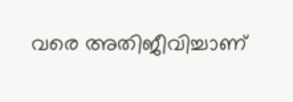വരെ അതിജീവിച്ചാണ്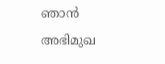ഞാന്‍ അഭിമുഖ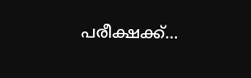പരീക്ഷക്ക്…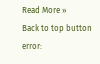Read More »
Back to top button
error: